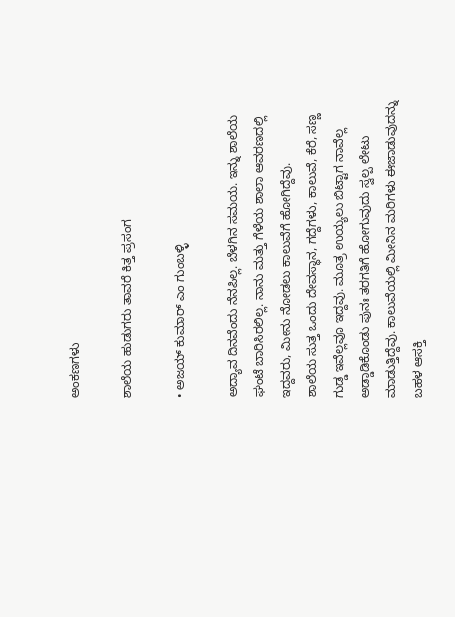ಅಂಕಣಗಳು

ಶಾಲೆಯ ಹುಡುಗರು ತಾವರೆ ಕಿತ್ತ ಪ್ರಸಂಗ

• ಅಜಯ್ ಕುಮಾರ್ ಎಂ ಗುಂಬಳ್ಳಿ

ಅದ್ಯಾವ ದಿನವೆಂದು ನೆನಪಿಲ್ಲ. ಬೆಳಗಿನ ಸಮಯ. ಇನ್ನು ಶಾಲೆಯ ಘಂಟೆ ಬಾರಿಸಿರಲಿಲ್ಲ. ನಾನು ಮತ್ತು ಗೆಳೆಯ ಶಾಲಾ ಆವರಣದಲ್ಲಿ ಇದ್ದವರು, ಮೀನು ನೋಡಲು ಕಾಲುವೆಗೆ ಹೋಗಿದ್ದೆವು.
ಶಾಲೆಯ ಸುತ್ತ ಒಂದು ದೇವಸ್ಥಾನ, ಗದ್ದೆಗಳು, ಕಾಲುವೆ, ಕೆರೆ, ಸಣ್ಣ ಗುಡ್ಡ ಇವೆಲ್ಲವೂ ಇದ್ದವು. ಮೂತ್ರ ಉಯ್ಯಲು ಬಿಟ್ಟಾಗ ನಾವೆಲ್ಲ ಅಡ್ಡಾಡಿಕೊಂಡು ಪುನಃ ತರಗತಿಗೆ ಹೋಗುವುದು ಸ್ವಲ್ಪ ಲೇಟು ಮಾಡುತ್ತಿದ್ದೆವು. ಕಾಲುವೆಯಲ್ಲಿ ಮೀನಿನ ಮರಿಗಳು ಈಜಾಡುವುದನ್ನು ಬಹಳ ಆಸಕ್ತಿ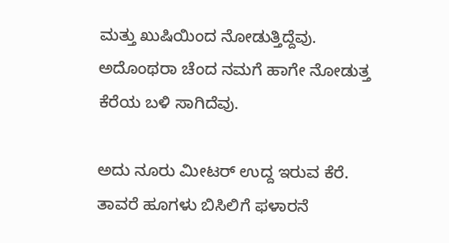ಮತ್ತು ಖುಷಿಯಿಂದ ನೋಡುತ್ತಿದ್ದೆವು. ಅದೊಂಥರಾ ಚೆಂದ ನಮಗೆ ಹಾಗೇ ನೋಡುತ್ತ ಕೆರೆಯ ಬಳಿ ಸಾಗಿದೆವು.

ಅದು ನೂರು ಮೀಟರ್ ಉದ್ದ ಇರುವ ಕೆರೆ. ತಾವರೆ ಹೂಗಳು ಬಿಸಿಲಿಗೆ ಫಳಾರನೆ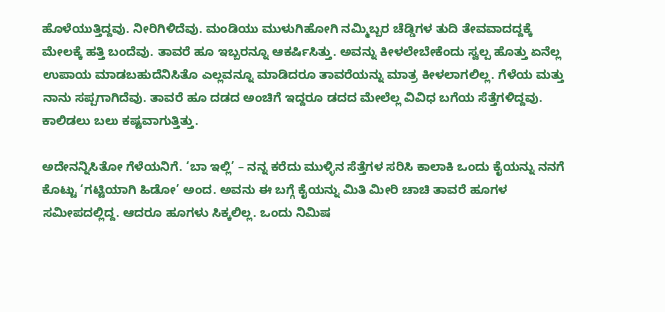ಹೊಳೆಯುತ್ತಿದ್ದವು. ನೀರಿಗಿಳಿದೆವು. ಮಂಡಿಯು ಮುಳುಗಿಹೋಗಿ ನಮ್ಮಿಬ್ಬರ ಚೆಡ್ಡಿಗಳ ತುದಿ ತೇವವಾದದ್ದಕ್ಕೆ ಮೇಲಕ್ಕೆ ಹತ್ತಿ ಬಂದೆವು. ತಾವರೆ ಹೂ ಇಬ್ಬರನ್ನೂ ಆಕರ್ಷಿಸಿತ್ತು. ಅವನ್ನು ಕೀಳಲೇಬೇಕೆಂದು ಸ್ವಲ್ಪ ಹೊತ್ತು ಏನೆಲ್ಲ ಉಪಾಯ ಮಾಡಬಹುದೆನಿಸಿತೊ ಎಲ್ಲವನ್ನೂ ಮಾಡಿದರೂ ತಾವರೆಯನ್ನು ಮಾತ್ರ ಕೀಳಲಾಗಲಿಲ್ಲ. ಗೆಳೆಯ ಮತ್ತು ನಾನು ಸಪ್ಪಗಾಗಿದೆವು. ತಾವರೆ ಹೂ ದಡದ ಅಂಚಿಗೆ ಇದ್ದರೂ ಡದದ ಮೇಲೆಲ್ಲ ವಿವಿಧ ಬಗೆಯ ಸೆತ್ತೆಗಳಿದ್ದವು. ಕಾಲಿಡಲು ಬಲು ಕಷ್ಟವಾಗುತ್ತಿತ್ತು.

ಅದೇನನ್ನಿಸಿತೋ ಗೆಳೆಯನಿಗೆ. ‘ಬಾ ಇಲ್ಲಿ’ – ನನ್ನ ಕರೆದು ಮುಳ್ಳಿನ ಸೆತ್ತೆಗಳ ಸರಿಸಿ ಕಾಲಾಕಿ ಒಂದು ಕೈಯನ್ನು ನನಗೆ ಕೊಟ್ಟು ‘ಗಟ್ಟಿಯಾಗಿ ಹಿಡೋ’ ಅಂದ. ಅವನು ಈ ಬಗ್ಗೆ ಕೈಯನ್ನು ಮಿತಿ ಮೀರಿ ಚಾಚಿ ತಾವರೆ ಹೂಗಳ ಸಮೀಪದಲ್ಲಿದ್ದ. ಆದರೂ ಹೂಗಳು ಸಿಕ್ಕಲಿಲ್ಲ. ಒಂದು ನಿಮಿಷ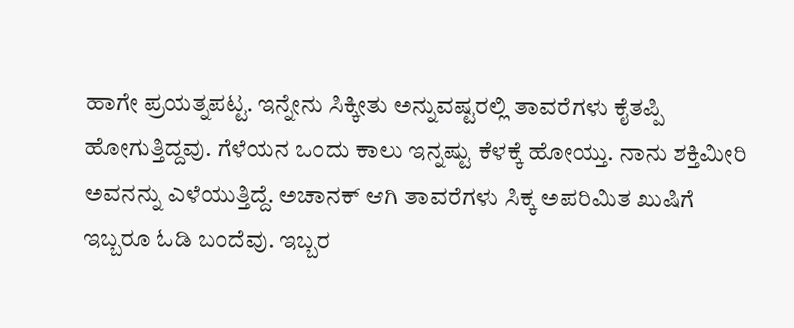ಹಾಗೇ ಪ್ರಯತ್ನಪಟ್ಟ. ಇನ್ನೇನು ಸಿಕ್ಕೀತು ಅನ್ನುವಷ್ಟರಲ್ಲಿ ತಾವರೆಗಳು ಕೈತಪ್ಪಿ ಹೋಗುತ್ತಿದ್ದವು. ಗೆಳೆಯನ ಒಂದು ಕಾಲು ಇನ್ನಷ್ಟು ಕೆಳಕ್ಕೆ ಹೋಯ್ತು. ನಾನು ಶಕ್ತಿಮೀರಿ ಅವನನ್ನು ಎಳೆಯುತ್ತಿದ್ದೆ. ಅಚಾನಕ್ ಆಗಿ ತಾವರೆಗಳು ಸಿಕ್ಕ ಅಪರಿಮಿತ ಖುಷಿಗೆ ಇಬ್ಬರೂ ಓಡಿ ಬಂದೆವು. ಇಬ್ಬರ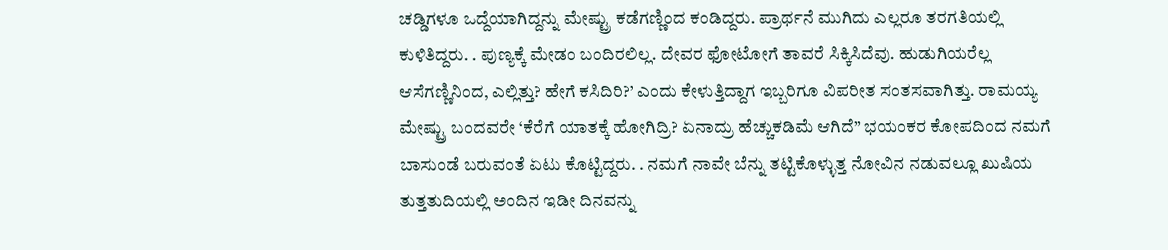ಚಡ್ಡಿಗಳೂ ಒದ್ದೆಯಾಗಿದ್ದನ್ನು ಮೇಷ್ಟ್ರು ಕಡೆಗಣ್ಣಿಂದ ಕಂಡಿದ್ದರು. ಪ್ರಾರ್ಥನೆ ಮುಗಿದು ಎಲ್ಲರೂ ತರಗತಿಯಲ್ಲಿ ಕುಳಿತಿದ್ದರು. . ಪುಣ್ಯಕ್ಕೆ ಮೇಡಂ ಬಂದಿರಲಿಲ್ಲ. ದೇವರ ಫೋಟೋಗೆ ತಾವರೆ ಸಿಕ್ಕಿಸಿದೆವು. ಹುಡುಗಿಯರೆಲ್ಲ ಆಸೆಗಣ್ಣಿನಿಂದ, ಎಲ್ಲಿತ್ತು? ಹೇಗೆ ಕಸಿದಿರಿ?’ ಎಂದು ಕೇಳುತ್ತಿದ್ದಾಗ ಇಬ್ಬರಿಗೂ ವಿಪರೀತ ಸಂತಸವಾಗಿತ್ತು. ರಾಮಯ್ಯ ಮೇಷ್ಟ್ರು ಬಂದವರೇ ‘ಕೆರೆಗೆ ಯಾತಕ್ಕೆ ಹೋಗಿದ್ರಿ? ಏನಾದ್ರು ಹೆಚ್ಚುಕಡಿಮೆ ಆಗಿದೆ” ಭಯಂಕರ ಕೋಪದಿಂದ ನಮಗೆ ಬಾಸುಂಡೆ ಬರುವಂತೆ ಏಟು ಕೊಟ್ಟಿದ್ದರು. . ನಮಗೆ ನಾವೇ ಬೆನ್ನು ತಟ್ಟಿಕೊಳ್ಳುತ್ತ ನೋವಿನ ನಡುವಲ್ಲೂ ಖುಷಿಯ ತುತ್ತತುದಿಯಲ್ಲಿ ಅಂದಿನ ಇಡೀ ದಿನವನ್ನು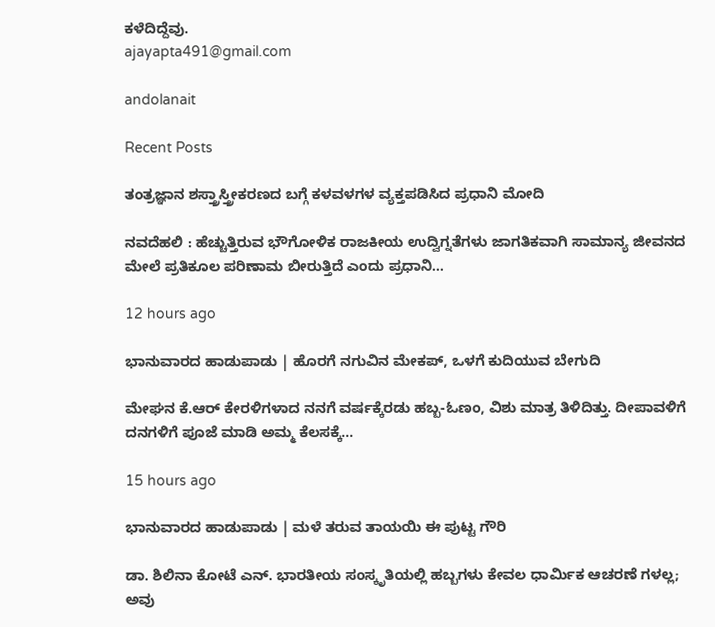ಕಳೆದಿದ್ದೆವು.
ajayapta491@gmail.com

andolanait

Recent Posts

ತಂತ್ರಜ್ಞಾನ ಶಸ್ತ್ರಾಸ್ತ್ರೀಕರಣದ ಬಗ್ಗೆ ಕಳವಳಗಳ ವ್ಯಕ್ತಪಡಿಸಿದ ಪ್ರಧಾನಿ ಮೋದಿ

ನವದೆಹಲಿ : ಹೆಚ್ಚುತ್ತಿರುವ ಭೌಗೋಳಿಕ ರಾಜಕೀಯ ಉದ್ವಿಗ್ನತೆಗಳು ಜಾಗತಿಕವಾಗಿ ಸಾಮಾನ್ಯ ಜೀವನದ ಮೇಲೆ ಪ್ರತಿಕೂಲ ಪರಿಣಾಮ ಬೀರುತ್ತಿದೆ ಎಂದು ಪ್ರಧಾನಿ…

12 hours ago

ಭಾನುವಾರದ ಹಾಡುಪಾಡು | ಹೊರಗೆ ನಗುವಿನ ಮೇಕಪ್‌, ಒಳಗೆ ಕುದಿಯುವ ಬೇಗುದಿ

ಮೇಘನ ಕೆ.ಆರ್‌ ಕೇರಳಿಗಳಾದ ನನಗೆ ವರ್ಷಕ್ಕೆರಡು ಹಬ್ಬ-ಓಣಂ, ವಿಶು ಮಾತ್ರ ತಿಳಿದಿತ್ತು. ದೀಪಾವಳಿಗೆ ದನಗಳಿಗೆ ಪೂಜೆ ಮಾಡಿ ಅಮ್ಮ ಕೆಲಸಕ್ಕೆ…

15 hours ago

ಭಾನುವಾರದ ಹಾಡುಪಾಡು | ಮಳೆ ತರುವ ತಾಯಯಿ ಈ ಪುಟ್ಟ ಗೌರಿ

ಡಾ. ಶಿಲಿನಾ ಕೋಟೆ ಎನ್. ಭಾರತೀಯ ಸಂಸ್ಕೃತಿಯಲ್ಲಿ ಹಬ್ಬಗಳು ಕೇವಲ ಧಾರ್ಮಿಕ ಆಚರಣೆ ಗಳಲ್ಲ; ಅವು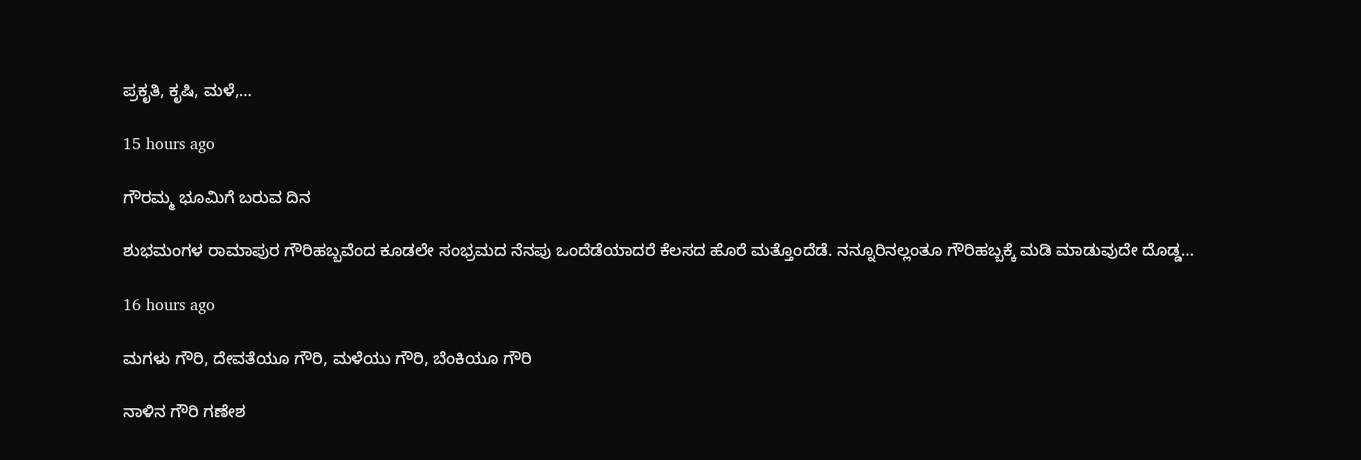ಪ್ರಕೃತಿ, ಕೃಷಿ, ಮಳೆ,…

15 hours ago

ಗೌರಮ್ಮ ಭೂಮಿಗೆ ಬರುವ ದಿನ

ಶುಭಮಂಗಳ ರಾಮಾಪುರ ಗೌರಿಹಬ್ಬವೆಂದ ಕೂಡಲೇ ಸಂಭ್ರಮದ ನೆನಪು ಒಂದೆಡೆಯಾದರೆ ಕೆಲಸದ ಹೊರೆ ಮತ್ತೊಂದೆಡೆ. ನನ್ನೂರಿನಲ್ಲಂತೂ ಗೌರಿಹಬ್ಬಕ್ಕೆ ಮಡಿ ಮಾಡುವುದೇ ದೊಡ್ಡ…

16 hours ago

ಮಗಳು ಗೌರಿ, ದೇವತೆಯೂ ಗೌರಿ, ಮಳೆಯು ಗೌರಿ, ಬೆಂಕಿಯೂ ಗೌರಿ

ನಾಳಿನ ಗೌರಿ ಗಣೇಶ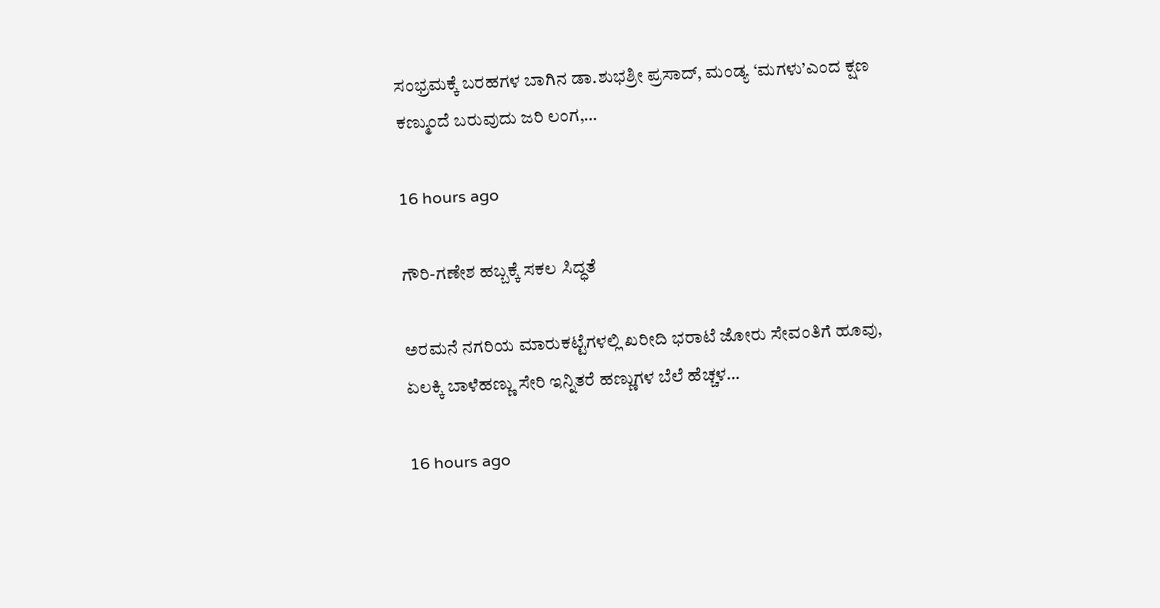ಸಂಭ್ರಮಕ್ಕೆ ಬರಹಗಳ ಬಾಗಿನ ಡಾ.ಶುಭಶ್ರೀ ಪ್ರಸಾದ್‌, ಮಂಡ್ಯ ‘ಮಗಳು’ಎಂದ ಕ್ಷಣ ಕಣ್ಮುಂದೆ ಬರುವುದು ಜರಿ ಲಂಗ,…

16 hours ago

ಗೌರಿ-ಗಣೇಶ ಹಬ್ಬಕ್ಕೆ ಸಕಲ ಸಿದ್ಧತೆ

ಅರಮನೆ ನಗರಿಯ ಮಾರುಕಟ್ಟೆಗಳಲ್ಲಿ ಖರೀದಿ ಭರಾಟೆ ಜೋರು ಸೇವಂತಿಗೆ ಹೂವು, ಏಲಕ್ಕಿ ಬಾಳೆಹಣ್ಣು ಸೇರಿ ಇನ್ನಿತರೆ ಹಣ್ಣುಗಳ ಬೆಲೆ ಹೆಚ್ಚಳ…

16 hours ago